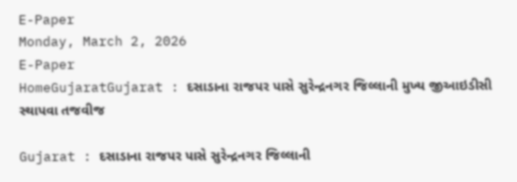E-Paper
Monday, March 2, 2026
E-Paper
HomeGujaratGujarat : દસાડાના રાજપર પાસે સુરેન્દ્રનગર જિલ્લાની મુખ્ય જીઆઇડીસી સ્થાપવા તજવીજ

Gujarat : દસાડાના રાજપર પાસે સુરેન્દ્રનગર જિલ્લાની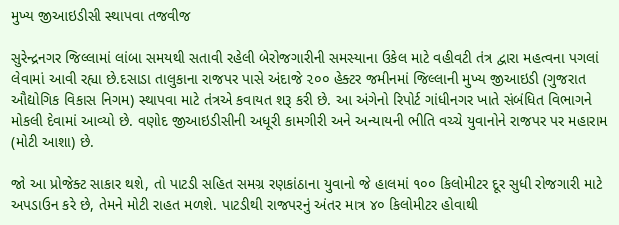મુખ્ય જીઆઇડીસી સ્થાપવા તજવીજ

સુરેન્દ્રનગર જિલ્લામાં લાંબા સમયથી સતાવી રહેલી બેરોજગારીની સમસ્યાના ઉકેલ માટે વહીવટી તંત્ર દ્વારા મહત્વના પગલાં લેવામાં આવી રહ્યા છે.દસાડા તાલુકાના રાજપર પાસે અંદાજે ૨૦૦ હેક્ટર જમીનમાં જિલ્લાની મુખ્ય જીઆઇડી (ગુજરાત ઔદ્યોગિક વિકાસ નિગમ) સ્થાપવા માટે તંત્રએ કવાયત શરૂ કરી છે. આ અંગેનો રિપોર્ટ ગાંધીનગર ખાતે સંબંધિત વિભાગને મોકલી દેવામાં આવ્યો છે. વણોદ જીઆઇડીસીની અધૂરી કામગીરી અને અન્યાયની ભીતિ વચ્ચે યુવાનોને રાજપર પર મહારામ (મોટી આશા) છે.

જો આ પ્રોજેક્ટ સાકાર થશે, તો પાટડી સહિત સમગ્ર રણકાંઠાના યુવાનો જે હાલમાં ૧૦૦ કિલોમીટર દૂર સુધી રોજગારી માટે અપડાઉન કરે છે, તેમને મોટી રાહત મળશે. પાટડીથી રાજપરનું અંતર માત્ર ૪૦ કિલોમીટર હોવાથી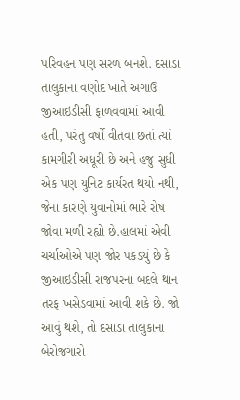પરિવહન પણ સરળ બનશે. દસાડા તાલુકાના વણોદ ખાતે અગાઉ જીઆઇડીસી ફાળવવામાં આવી હતી, પરંતુ વર્ષો વીતવા છતાં ત્યાં કામગીરી અધૂરી છે અને હજુ સુધી એક પણ યુનિટ કાર્યરત થયો નથી, જેના કારણે યુવાનોમાં ભારે રોષ જોવા મળી રહ્યો છે.હાલમાં એવી ચર્ચાઓએ પણ જોર પકડયું છે કે જીઆઇડીસી રાજપરના બદલે થાન તરફ ખસેડવામાં આવી શકે છે. જો આવું થશે, તો દસાડા તાલુકાના બેરોજગારો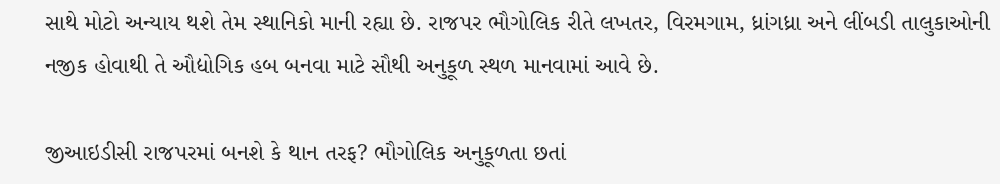સાથે મોટો અન્યાય થશે તેમ સ્થાનિકો માની રહ્યા છે. રાજપર ભૌગોલિક રીતે લખતર, વિરમગામ, ધ્રાંગધ્રા અને લીંબડી તાલુકાઓની નજીક હોવાથી તે ઔદ્યોગિક હબ બનવા માટે સૌથી અનુકૂળ સ્થળ માનવામાં આવે છે.

જીઆઇડીસી રાજપરમાં બનશે કે થાન તરફ? ભૌગોલિક અનુકૂળતા છતાં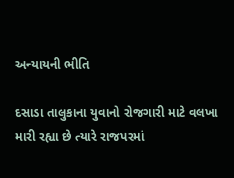અન્યાયની ભીતિ

દસાડા તાલુકાના યુવાનો રોજગારી માટે વલખા મારી રહ્યા છે ત્યારે રાજપરમાં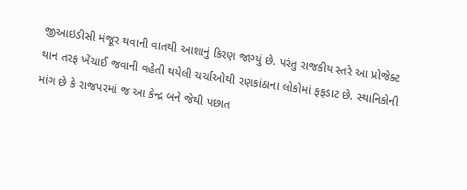જીઆઇડીસી મંજૂર થવાની વાતથી આશાનું કિરણ જાગ્યું છે. પરંતુ રાજકીય સ્તરે આ પ્રોજેક્ટ થાન તરફ ખેંચાઈ જવાની વહેતી થયેલી ચર્ચાઓથી રણકાંઠાના લોકોમાં ફફડાટ છે. સ્થાનિકોની માંગ છે કે રાજપરમાં જ આ કેન્દ્ર બને જેથી પછાત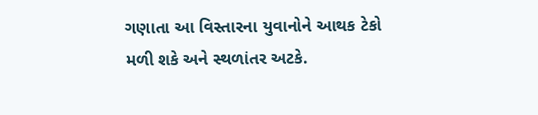ગણાતા આ વિસ્તારના યુવાનોને આથક ટેકો મળી શકે અને સ્થળાંતર અટકે.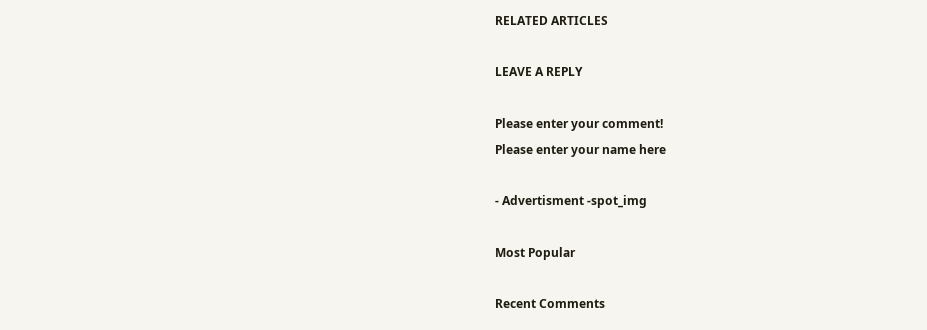RELATED ARTICLES

LEAVE A REPLY

Please enter your comment!
Please enter your name here

- Advertisment -spot_img

Most Popular

Recent Comments